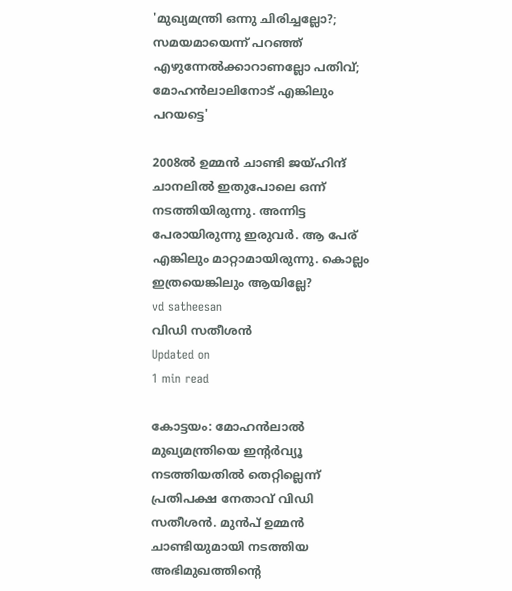'മുഖ്യമന്ത്രി ഒന്നു ചിരിച്ചല്ലോ?; സമയമായെന്ന് പറഞ്ഞ് എഴുന്നേല്‍ക്കാറാണല്ലോ പതിവ്; മോഹന്‍ലാലിനോട് എങ്കിലും പറയട്ടെ'

2008ല്‍ ഉമ്മന്‍ ചാണ്ടി ജയ്ഹിന്ദ് ചാനലില്‍ ഇതുപോലെ ഒന്ന് നടത്തിയിരുന്നു. അന്നിട്ട പേരായിരുന്നു ഇരുവര്‍. ആ പേര് എങ്കിലും മാറ്റാമായിരുന്നു. കൊല്ലം ഇത്രയെങ്കിലും ആയില്ലേ?
vd satheesan
വിഡി സതീശന്‍
Updated on
1 min read

കോട്ടയം: മോഹന്‍ലാല്‍ മുഖ്യമന്ത്രിയെ ഇന്റര്‍വ്യൂ നടത്തിയതില്‍ തെറ്റില്ലെന്ന് പ്രതിപക്ഷ നേതാവ് വിഡി സതീശന്‍. മുന്‍പ് ഉമ്മന്‍ ചാണ്ടിയുമായി നടത്തിയ അഭിമുഖത്തിന്റെ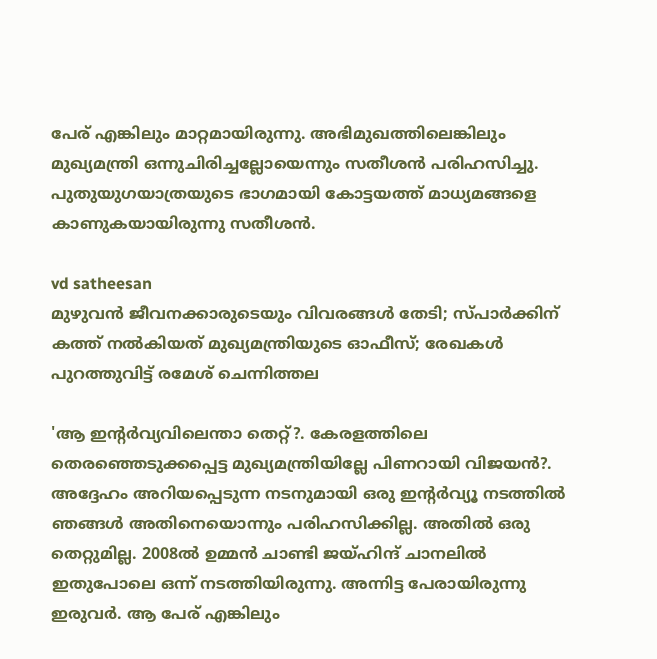പേര് എങ്കിലും മാറ്റമായിരുന്നു. അഭിമുഖത്തിലെങ്കിലും മുഖ്യമന്ത്രി ഒന്നുചിരിച്ചല്ലോയെന്നും സതീശന്‍ പരിഹസിച്ചു. പുതുയുഗയാത്രയുടെ ഭാഗമായി കോട്ടയത്ത് മാധ്യമങ്ങളെ കാണുകയായിരുന്നു സതീശന്‍.

vd satheesan
മുഴുവന്‍ ജീവനക്കാരുടെയും വിവരങ്ങള്‍ തേടി; സ്പാര്‍ക്കിന് കത്ത് നല്‍കിയത് മുഖ്യമന്ത്രിയുടെ ഓഫീസ്; രേഖകള്‍ പുറത്തുവിട്ട് രമേശ് ചെന്നിത്തല

'ആ ഇന്റര്‍വ്യവിലെന്താ തെറ്റ്?. കേരളത്തിലെ തെരഞ്ഞെടുക്കപ്പെട്ട മുഖ്യമന്ത്രിയില്ലേ പിണറായി വിജയന്‍?. അദ്ദേഹം അറിയപ്പെടുന്ന നടനുമായി ഒരു ഇന്റര്‍വ്യൂ നടത്തില്‍ ഞങ്ങള്‍ അതിനെയൊന്നും പരിഹസിക്കില്ല. അതില്‍ ഒരു തെറ്റുമില്ല. 2008ല്‍ ഉമ്മന്‍ ചാണ്ടി ജയ്ഹിന്ദ് ചാനലില്‍ ഇതുപോലെ ഒന്ന് നടത്തിയിരുന്നു. അന്നിട്ട പേരായിരുന്നു ഇരുവര്‍. ആ പേര് എങ്കിലും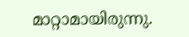മാറ്റാമായിരുന്നു.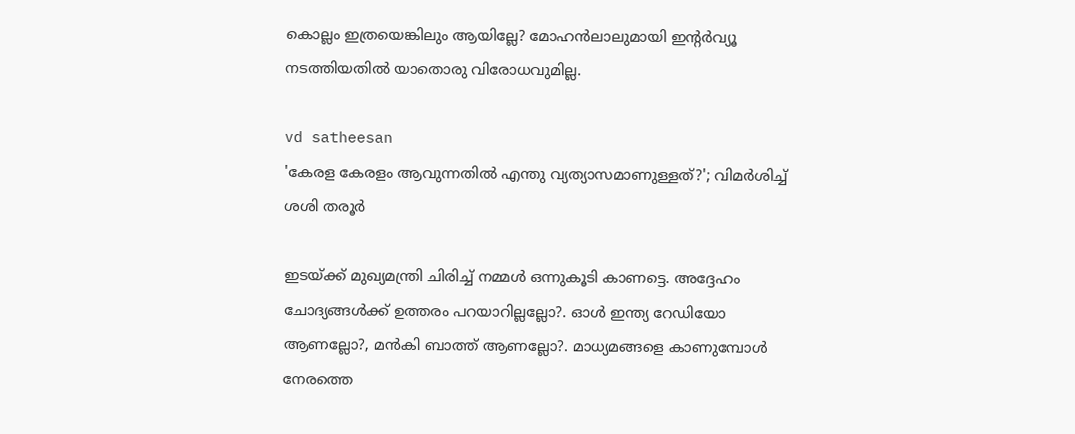കൊല്ലം ഇത്രയെങ്കിലും ആയില്ലേ? മോഹന്‍ലാലുമായി ഇന്റര്‍വ്യൂ നടത്തിയതില്‍ യാതൊരു വിരോധവുമില്ല.

vd satheesan
'കേരള കേരളം ആവുന്നതില്‍ എന്തു വ്യത്യാസമാണുള്ളത്?'; വിമര്‍ശിച്ച് ശശി തരൂര്‍

ഇടയ്ക്ക് മുഖ്യമന്ത്രി ചിരിച്ച് നമ്മള്‍ ഒന്നുകൂടി കാണട്ടെ. അദ്ദേഹം ചോദ്യങ്ങള്‍ക്ക് ഉത്തരം പറയാറില്ലല്ലോ?. ഓള്‍ ഇന്ത്യ റേഡിയോ ആണല്ലോ?, മന്‍കി ബാത്ത് ആണല്ലോ?. മാധ്യമങ്ങളെ കാണുമ്പോള്‍ നേരത്തെ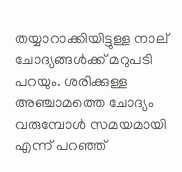തയ്യാറാക്കിയിട്ടുള്ള നാല് ചോദ്യങ്ങള്‍ക്ക് മറുപടി പറയും. ശരിക്കുള്ള അഞ്ചാമത്തെ ചോദ്യം വരുമ്പോള്‍ സമയമായി എന്ന് പറഞ്ഞ്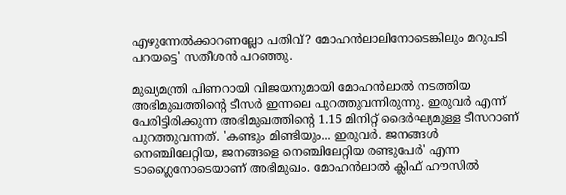എഴുന്നേല്‍ക്കാറണല്ലോ പതിവ്? മോഹന്‍ലാലിനോടെങ്കിലും മറുപടി പറയട്ടെ' സതീശന്‍ പറഞ്ഞു.

മുഖ്യമന്ത്രി പിണറായി വിജയനുമായി മോഹന്‍ലാല്‍ നടത്തിയ അഭിമുഖത്തിന്റെ ടീസര്‍ ഇന്നലെ പുറത്തുവന്നിരുന്നു. ഇരുവര്‍ എന്ന് പേരിട്ടിരിക്കുന്ന അഭിമുഖത്തിന്റെ 1.15 മിനിറ്റ് ദൈര്‍ഘ്യമുള്ള ടീസറാണ് പുറത്തുവന്നത്. 'കണ്ടും മിണ്ടിയും... ഇരുവര്‍. ജനങ്ങള്‍ നെഞ്ചിലേറ്റിയ, ജനങ്ങളെ നെഞ്ചിലേറ്റിയ രണ്ടുപേര്‍' എന്ന ടാഗ്ലൈനോടെയാണ് അഭിമുഖം. മോഹന്‍ലാല്‍ ക്ലിഫ് ഹൗസില്‍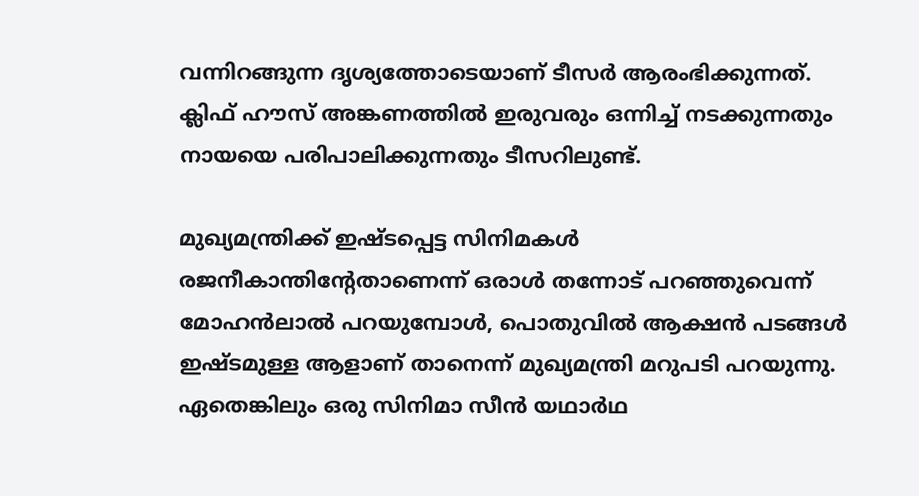വന്നിറങ്ങുന്ന ദൃശ്യത്തോടെയാണ് ടീസര്‍ ആരംഭിക്കുന്നത്. ക്ലിഫ് ഹൗസ് അങ്കണത്തില്‍ ഇരുവരും ഒന്നിച്ച് നടക്കുന്നതും നായയെ പരിപാലിക്കുന്നതും ടീസറിലുണ്ട്.

മുഖ്യമന്ത്രിക്ക് ഇഷ്ടപ്പെട്ട സിനിമകള്‍ രജനീകാന്തിന്റേതാണെന്ന് ഒരാള്‍ തന്നോട് പറഞ്ഞുവെന്ന് മോഹന്‍ലാല്‍ പറയുമ്പോള്‍, പൊതുവില്‍ ആക്ഷന്‍ പടങ്ങള്‍ ഇഷ്ടമുള്ള ആളാണ് താനെന്ന് മുഖ്യമന്ത്രി മറുപടി പറയുന്നു. ഏതെങ്കിലും ഒരു സിനിമാ സീന്‍ യഥാര്‍ഥ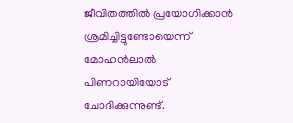ജീവിതത്തില്‍ പ്രയോഗിക്കാന്‍ ശ്രമിച്ചിട്ടുണ്ടോയെന്ന് മോഹന്‍ലാല്‍ പിണറായിയോട് ചോദിക്കുന്നുണ്ട്.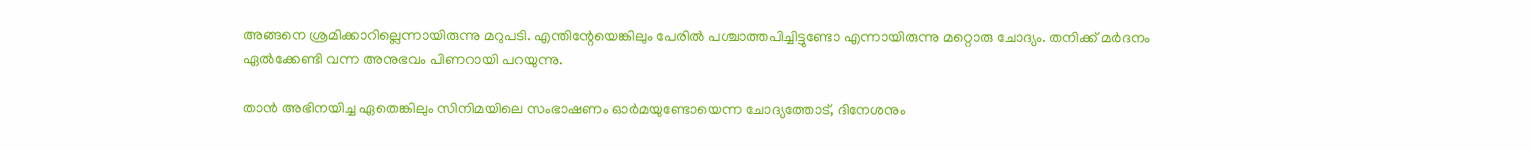അങ്ങനെ ശ്രമിക്കാറില്ലെന്നായിരുന്നു മറുപടി. എന്തിന്റേയെങ്കിലും പേരില്‍ പശ്ചാത്തപിച്ചിട്ടുണ്ടോ എന്നായിരുന്നു മറ്റൊരു ചോദ്യം. തനിക്ക് മര്‍ദനം ഏല്‍ക്കേണ്ടി വന്ന അനുഭവം പിണറായി പറയുന്നു.

താന്‍ അഭിനയിച്ച ഏതെങ്കിലും സിനിമയിലെ സംഭാഷണം ഓര്‍മയുണ്ടോയെന്ന ചോദ്യത്തോട്, ദിനേശനും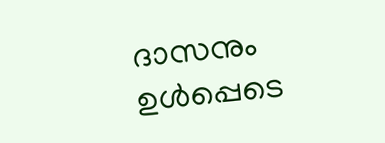ദാസനും ഉള്‍പ്പെടെ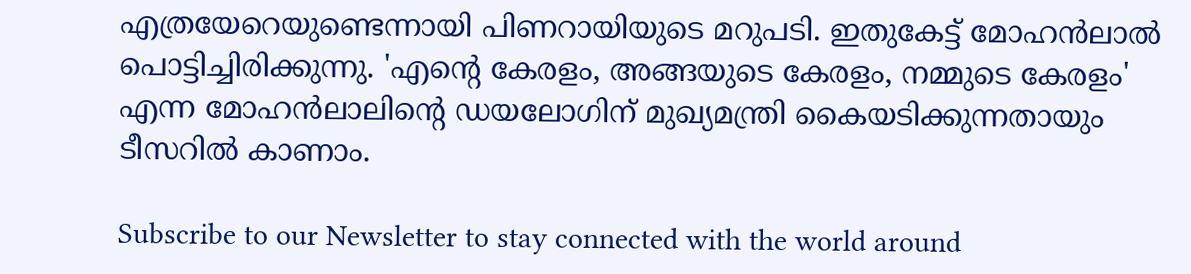എത്രയേറെയുണ്ടെന്നായി പിണറായിയുടെ മറുപടി. ഇതുകേട്ട് മോഹന്‍ലാല്‍ പൊട്ടിച്ചിരിക്കുന്നു. 'എന്റെ കേരളം, അങ്ങയുടെ കേരളം, നമ്മുടെ കേരളം' എന്ന മോഹന്‍ലാലിന്റെ ഡയലോഗിന് മുഖ്യമന്ത്രി കൈയടിക്കുന്നതായും ടീസറില്‍ കാണാം.

Subscribe to our Newsletter to stay connected with the world around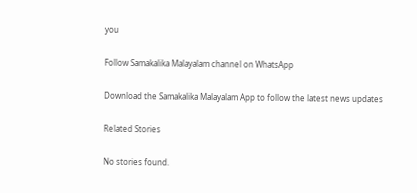you

Follow Samakalika Malayalam channel on WhatsApp

Download the Samakalika Malayalam App to follow the latest news updates

Related Stories

No stories found.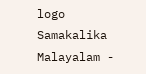logo
Samakalika Malayalam -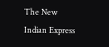The New Indian Express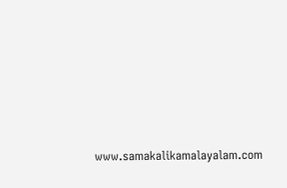www.samakalikamalayalam.com